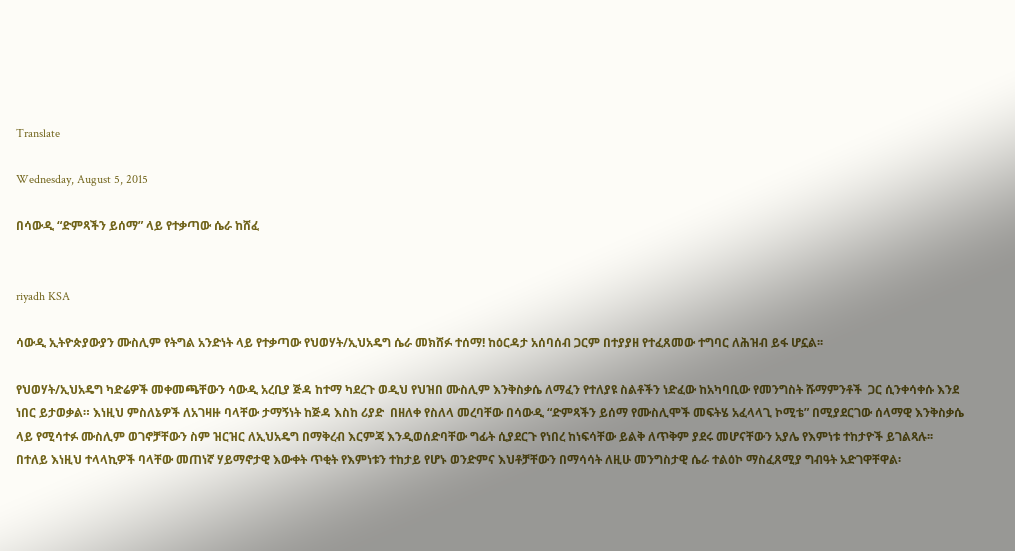Translate

Wednesday, August 5, 2015

በሳውዲ “ድምጻችን ይሰማ” ላይ የተቃጣው ሴራ ከሸፈ


riyadh KSA

ሳውዲ ኢትዮጵያውያን ሙስሊም የትግል አንድነት ላይ የተቃጣው የህወሃት/ኢህአዴግ ሴራ መክሸፉ ተሰማ! ከዕርዳታ አሰባሰብ ጋርም በተያያዘ የተፈጸመው ተግባር ለሕዝብ ይፋ ሆኗል፡፡

የህወሃት/ኢህአዴግ ካድሬዎች መቀመጫቸውን ሳውዲ አረቢያ ጅዳ ከተማ ካደረጉ ወዲህ የህዝበ ሙስሊም እንቅስቃሴ ለማፈን የተለያዩ ስልቶችን ነድፈው ከአካባቢው የመንግስት ሹማምንቶች  ጋር ሲንቀሳቀሱ እንደ ነበር ይታወቃል። እነዚህ ምስለኔዎች ለአገዛዙ ባላቸው ታማኝነት ከጅዳ እስከ ሪያድ  በዘለቀ የስለላ መረባቸው በሳውዲ “ድምጻችን ይሰማ የሙስሊሞች መፍትሄ አፈላላጊ ኮሚቴ” በሚያደርገው ሰላማዊ እንቅስቃሴ ላይ የሚሳተፉ ሙስሊም ወገኖቻቸውን ስም ዝርዝር ለኢህአዴግ በማቅረብ እርምጃ እንዲወሰድባቸው ግፊት ሲያደርጉ የነበረ ከነፍሳቸው ይልቅ ለጥቅም ያደሩ መሆናቸውን አያሌ የእምነቱ ተከታዮች ይገልጻሉ፡፡
በተለይ እነዚህ ተላላኪዎች ባላቸው መጠነኛ ሃይማኖታዊ እውቀት ጥቂት የእምነቱን ተከታይ የሆኑ ወንድምና እህቶቻቸውን በማሳሳት ለዚሁ መንግስታዊ ሴራ ተልዕኮ ማስፈጸሚያ ግብዓት አድገዋቸዋል፡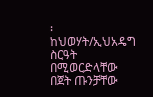፡ ከህወሃት/ኢህአዴግ ስርዓት በሚወርድላቸው በጀት ጡንቻቸው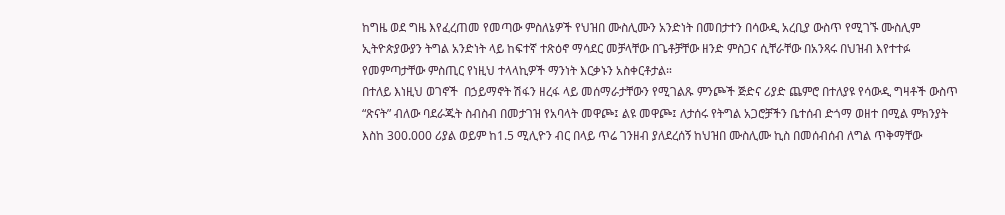ከግዜ ወደ ግዜ እየፈረጠመ የመጣው ምስለኔዎች የህዝበ ሙስሊሙን አንድነት በመበታተን በሳውዲ አረቢያ ውስጥ የሚገኙ ሙስሊም ኢትዮጵያውያን ትግል አንድነት ላይ ከፍተኛ ተጽዕኖ ማሳደር መቻላቸው በጌቶቻቸው ዘንድ ምስጋና ሲቸራቸው በአንጻሩ በህዝብ እየተተፉ የመምጣታቸው ምስጢር የነዚህ ተላላኪዎች ማንነት እርቃኑን አስቀርቶታል።
በተለይ እነዚህ ወገኖች  በኃይማኖት ሽፋን ዘረፋ ላይ መሰማራታቸውን የሚገልጹ ምንጮች ጅድና ሪያድ ጨምሮ በተለያዩ የሳውዲ ግዛቶች ውስጥ “ጽናት” ብለው ባደራጁት ስብስብ በመታገዝ የአባላት መዋጮ፤ ልዩ መዋጮ፤ ለታሰሩ የትግል አጋሮቻችን ቤተሰብ ድጎማ ወዘተ በሚል ምክንያት እስከ 300.000 ሪያል ወይም ከ1.5 ሚሊዮን ብር በላይ ጥሬ ገንዘብ ያለደረሰኝ ከህዝበ ሙስሊሙ ኪስ በመሰብሰብ ለግል ጥቅማቸው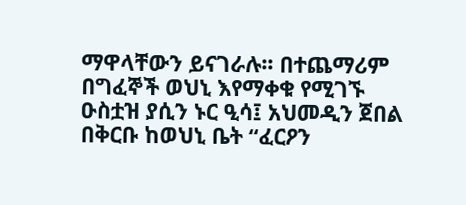ማዋላቸውን ይናገራሉ፡፡ በተጨማሪም በግፈኞች ወህኒ እየማቀቁ የሚገኙ  ዑስቷዝ ያሲን ኑር ዒሳ፤ አህመዲን ጀበል በቅርቡ ከወህኒ ቤት “ፈርዖን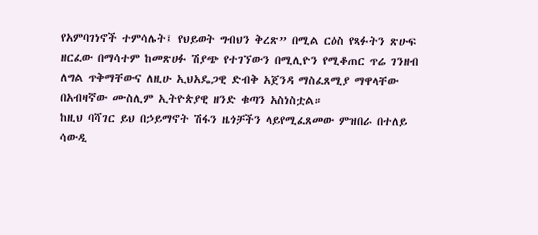የአምባገነኖች ተምሳሌት፤ የህይወት ግብህን ቅረጽ” በሚል ርዕስ የጻፉትን ጽሁፍ ዘርፈው በማሳተም ከመጽሀፉ ሽያጭ የተገኘውን በሚሊዮን የሚቆጠር ጥሬ ገንዘብ ለግል ጥቅማቸውና ለዚሁ ኢህአዴጋዊ ድብቅ አጀንዳ ማስፈጸሚያ ማዋላቸው በአብዛኛው ሙስሊም ኢትዮጵያዊ ዘንድ ቁጣን አስነስቷል።
ከዚህ ባሻገር ይህ በኃይማኖት ሽፋን ዜጎቻችን ላይየሚፈጸመው ምዝበራ በተለይ ሳውዲ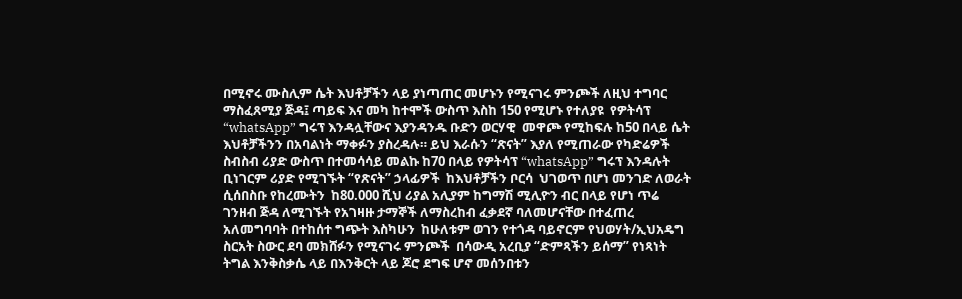በሚኖሩ ሙስሊም ሴት እህቶቻችን ላይ ያነጣጠር መሆኑን የሚናገሩ ምንጮች ለዚህ ተግባር ማስፈጸሚያ ጅዳ፤ ጣይፍ እና መካ ከተሞች ውስጥ እስከ 150 የሚሆኑ የተለያዩ  የዎትሳፕ “whatsApp” ግሩፕ እንዳሏቸውና እያንዳንዱ ቡድን ወርሃዊ  መዋጮ የሚከፍሉ ከ50 በላይ ሴት እህቶቻችንን በአባልነት ማቀፉን ያስረዳሉ። ይህ እራሱን “ጽናት” እያለ የሚጠራው የካድሬዎች ስብስብ ሪያድ ውስጥ በተመሳሳይ መልኩ ከ70 በላይ የዎትሳፕ “whatsApp” ግሩፕ እንዳሉት ቢነገርም ሪያድ የሚገኙት “የጽናት” ኃላፊዎች  ከእህቶቻችን ቦርሳ  ህገወጥ በሆነ መንገድ ለወራት ሲሰበስቡ የከረሙትን  ከ80.000 ሺህ ሪያል አሊያም ከግማሽ ሚሊዮን ብር በላይ የሆነ ጥሬ ገንዘብ ጅዳ ለሚገኙት የአገዛዙ ታማኞች ለማስረከብ ፈቃደኛ ባለመሆናቸው በተፈጠረ አለመግባባት በተከሰተ ግጭት እስካሁን  ከሁለቱም ወገን የተጎዳ ባይኖርም የህወሃት/ኢህአዴግ ስርአት ስውር ደባ መክሸፉን የሚናገሩ ምንጮች  በሳውዲ አረቢያ “ድምጻችን ይሰማ” የነጻነት ትግል እንቅስቃሴ ላይ በእንቅርት ላይ ጆሮ ደግፍ ሆኖ መሰንበቱን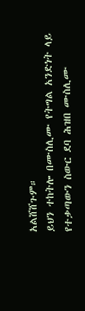አልሸሸጉም።
ይህን ተከትሎ በሙስሊሙ የትግል አንድነት ላይ የተቃጣውን ስውር ደባ ሕዝበ ሙስሊሙ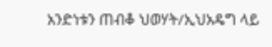አንድነቱን ጠብቆ ህወሃት/ኢህአዴግ ላይ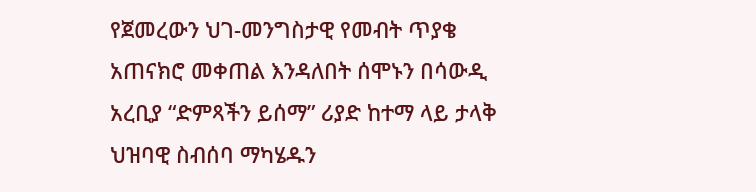የጀመረውን ህገ-መንግስታዊ የመብት ጥያቄ  አጠናክሮ መቀጠል እንዳለበት ሰሞኑን በሳውዲ አረቢያ “ድምጻችን ይሰማ” ሪያድ ከተማ ላይ ታላቅ ህዝባዊ ስብሰባ ማካሄዱን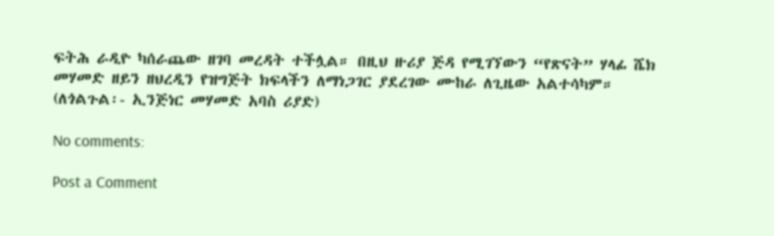ፍትሕ ራዲዮ ካሰራጨው ዘገባ መረዳት ተችሏል። በዚህ ዙሪያ ጅዳ የሚገኘውን “የጽናት” ሃላፊ ሼክ መሃመድ ዘይን ዘህረዲን የዝግጅት ክፍላችን ለማነጋገር ያደረገው ሙከራ ለጊዜው አልተሳካም። (ለጎልጉል፡- ኢንጅነር መሃመድ አባስ ሪያድ)

No comments:

Post a Comment